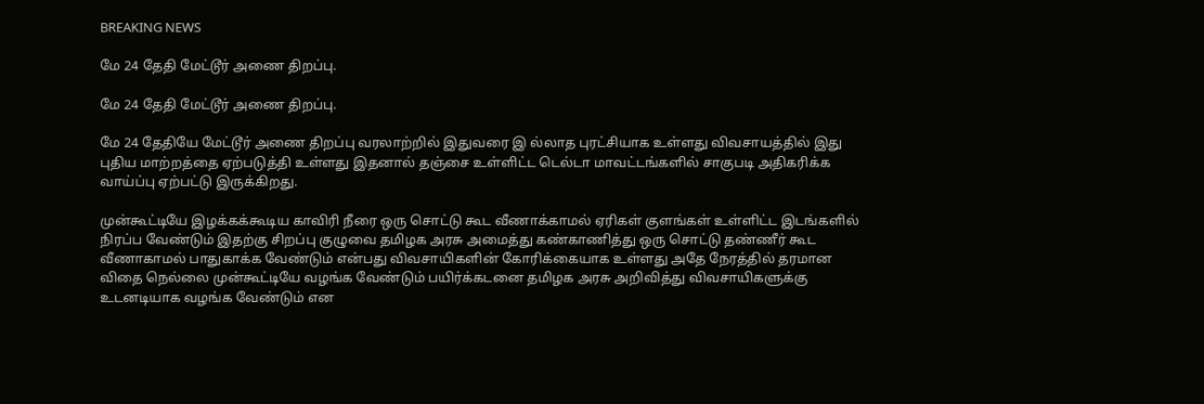BREAKING NEWS

மே 24 தேதி மேட்டூர் அணை திறப்பு.

மே 24 தேதி மேட்டூர் அணை திறப்பு.

மே 24 தேதியே மேட்டூர் அணை திறப்பு வரலாற்றில் இதுவரை இ ல்லாத புரட்சியாக உள்ளது விவசாயத்தில் இது புதிய மாற்றத்தை ஏற்படுத்தி உள்ளது இதனால் தஞ்சை உள்ளிட்ட டெல்டா மாவட்டங்களில் சாகுபடி அதிகரிக்க வாய்ப்பு ஏற்பட்டு இருக்கிறது.

முன்கூட்டியே இழக்கக்கூடிய காவிரி நீரை ஒரு சொட்டு கூட வீணாக்காமல் ஏரிகள் குளங்கள் உள்ளிட்ட இடங்களில் நிரப்ப வேண்டும் இதற்கு சிறப்பு குழுவை தமிழக அரசு அமைத்து கண்காணித்து ஒரு சொட்டு தண்ணீர் கூட வீணாகாமல் பாதுகாக்க வேண்டும் என்பது விவசாயிகளின் கோரிக்கையாக உள்ளது அதே நேரத்தில் தரமான விதை நெல்லை முன்கூட்டியே வழங்க வேண்டும் பயிர்க்கடனை தமிழக அரசு அறிவித்து விவசாயிகளுக்கு உடனடியாக வழங்க வேண்டும் என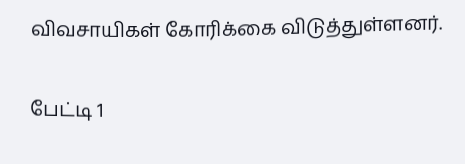விவசாயிகள் கோரிக்கை விடுத்துள்ளனர்.

பேட்டி 1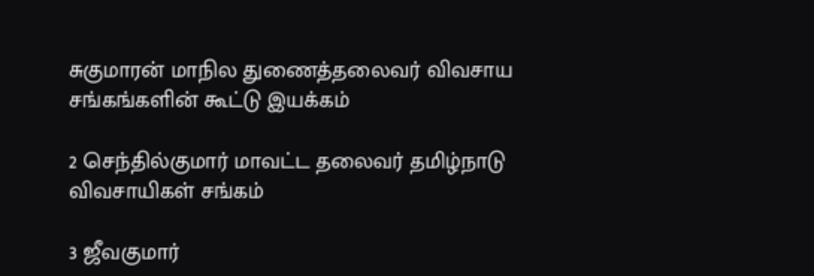சுகுமாரன் மாநில துணைத்தலைவர் விவசாய சங்கங்களின் கூட்டு இயக்கம்

2 செந்தில்குமார் மாவட்ட தலைவர் தமிழ்நாடு விவசாயிகள் சங்கம்

3 ஜீவகுமார்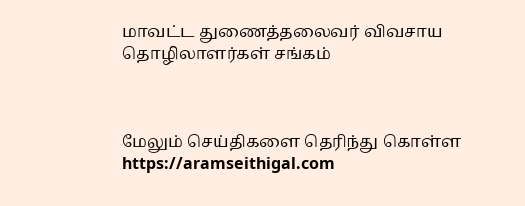மாவட்ட துணைத்தலைவர் விவசாய தொழிலாளர்கள் சங்கம்



மேலும் செய்திகளை தெரிந்து கொள்ள https://aramseithigal.com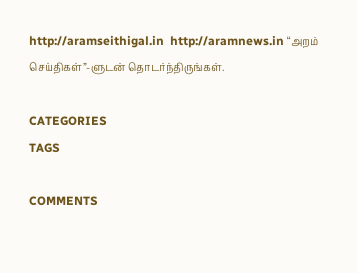http://aramseithigal.in  http://aramnews.in “அறம் செய்திகள்”-ளுடன் தொடர்ந்திருங்கள்.

CATEGORIES
TAGS

COMMENTS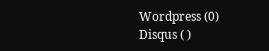Wordpress (0)
Disqus ( )